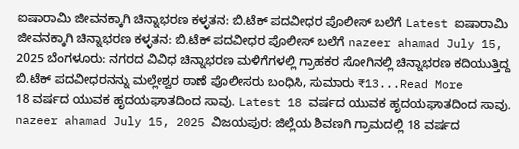ಐಷಾರಾಮಿ ಜೀವನಕ್ಕಾಗಿ ಚಿನ್ನಾಭರಣ ಕಳ್ಳತನ: ಬಿ.ಟೆಕ್ ಪದವೀಧರ ಪೊಲೀಸ್ ಬಲೆಗೆ Latest ಐಷಾರಾಮಿ ಜೀವನಕ್ಕಾಗಿ ಚಿನ್ನಾಭರಣ ಕಳ್ಳತನ: ಬಿ.ಟೆಕ್ ಪದವೀಧರ ಪೊಲೀಸ್ ಬಲೆಗೆ nazeer ahamad July 15, 2025 ಬೆಂಗಳೂರು: ನಗರದ ವಿವಿಧ ಚಿನ್ನಾಭರಣ ಮಳಿಗೆಗಳಲ್ಲಿ ಗ್ರಾಹಕರ ಸೋಗಿನಲ್ಲಿ ಚಿನ್ನಾಭರಣ ಕದಿಯುತ್ತಿದ್ದ ಬಿ.ಟೆಕ್ ಪದವೀಧರನನ್ನು ಮಲ್ಲೇಶ್ವರ ಠಾಣೆ ಪೊಲೀಸರು ಬಂಧಿಸಿ, ಸುಮಾರು ₹13...Read More
18 ವರ್ಷದ ಯುವಕ ಹೃದಯಘಾತದಿಂದ ಸಾವು. Latest 18 ವರ್ಷದ ಯುವಕ ಹೃದಯಘಾತದಿಂದ ಸಾವು. nazeer ahamad July 15, 2025 ವಿಜಯಪುರ: ಜಿಲ್ಲೆಯ ಶಿವಣಗಿ ಗ್ರಾಮದಲ್ಲಿ 18 ವರ್ಷದ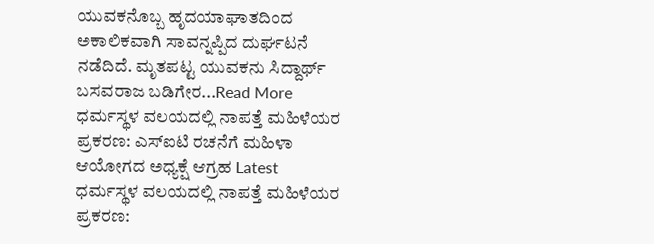ಯುವಕನೊಬ್ಬ ಹೃದಯಾಘಾತದಿಂದ ಅಕಾಲಿಕವಾಗಿ ಸಾವನ್ನಪ್ಪಿದ ದುರ್ಘಟನೆ ನಡೆದಿದೆ. ಮೃತಪಟ್ಟ ಯುವಕನು ಸಿದ್ದಾರ್ಥ್ ಬಸವರಾಜ ಬಡಿಗೇರ...Read More
ಧರ್ಮಸ್ಥಳ ವಲಯದಲ್ಲಿ ನಾಪತ್ತೆ ಮಹಿಳೆಯರ ಪ್ರಕರಣ: ಎಸ್ಐಟಿ ರಚನೆಗೆ ಮಹಿಳಾ ಆಯೋಗದ ಅಧ್ಯಕ್ಷೆ ಆಗ್ರಹ Latest ಧರ್ಮಸ್ಥಳ ವಲಯದಲ್ಲಿ ನಾಪತ್ತೆ ಮಹಿಳೆಯರ ಪ್ರಕರಣ: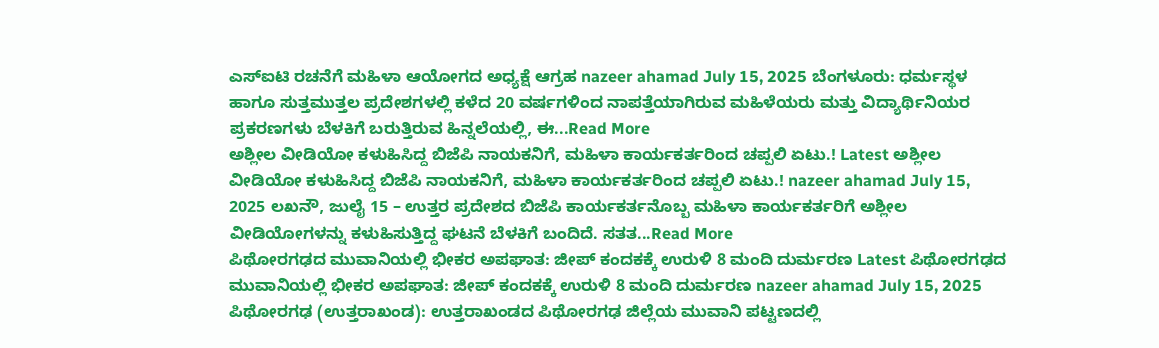ಎಸ್ಐಟಿ ರಚನೆಗೆ ಮಹಿಳಾ ಆಯೋಗದ ಅಧ್ಯಕ್ಷೆ ಆಗ್ರಹ nazeer ahamad July 15, 2025 ಬೆಂಗಳೂರು: ಧರ್ಮಸ್ಥಳ ಹಾಗೂ ಸುತ್ತಮುತ್ತಲ ಪ್ರದೇಶಗಳಲ್ಲಿ ಕಳೆದ 20 ವರ್ಷಗಳಿಂದ ನಾಪತ್ತೆಯಾಗಿರುವ ಮಹಿಳೆಯರು ಮತ್ತು ವಿದ್ಯಾರ್ಥಿನಿಯರ ಪ್ರಕರಣಗಳು ಬೆಳಕಿಗೆ ಬರುತ್ತಿರುವ ಹಿನ್ನಲೆಯಲ್ಲಿ, ಈ...Read More
ಅಶ್ಲೀಲ ವೀಡಿಯೋ ಕಳುಹಿಸಿದ್ದ ಬಿಜೆಪಿ ನಾಯಕನಿಗೆ, ಮಹಿಳಾ ಕಾರ್ಯಕರ್ತರಿಂದ ಚಪ್ಪಲಿ ಏಟು.! Latest ಅಶ್ಲೀಲ ವೀಡಿಯೋ ಕಳುಹಿಸಿದ್ದ ಬಿಜೆಪಿ ನಾಯಕನಿಗೆ, ಮಹಿಳಾ ಕಾರ್ಯಕರ್ತರಿಂದ ಚಪ್ಪಲಿ ಏಟು.! nazeer ahamad July 15, 2025 ಲಖನೌ, ಜುಲೈ 15 – ಉತ್ತರ ಪ್ರದೇಶದ ಬಿಜೆಪಿ ಕಾರ್ಯಕರ್ತನೊಬ್ಬ ಮಹಿಳಾ ಕಾರ್ಯಕರ್ತರಿಗೆ ಅಶ್ಲೀಲ ವೀಡಿಯೋಗಳನ್ನು ಕಳುಹಿಸುತ್ತಿದ್ದ ಘಟನೆ ಬೆಳಕಿಗೆ ಬಂದಿದೆ. ಸತತ...Read More
ಪಿಥೋರಗಢದ ಮುವಾನಿಯಲ್ಲಿ ಭೀಕರ ಅಪಘಾತ: ಜೀಪ್ ಕಂದಕಕ್ಕೆ ಉರುಳಿ 8 ಮಂದಿ ದುರ್ಮರಣ Latest ಪಿಥೋರಗಢದ ಮುವಾನಿಯಲ್ಲಿ ಭೀಕರ ಅಪಘಾತ: ಜೀಪ್ ಕಂದಕಕ್ಕೆ ಉರುಳಿ 8 ಮಂದಿ ದುರ್ಮರಣ nazeer ahamad July 15, 2025 ಪಿಥೋರಗಢ (ಉತ್ತರಾಖಂಡ): ಉತ್ತರಾಖಂಡದ ಪಿಥೋರಗಢ ಜಿಲ್ಲೆಯ ಮುವಾನಿ ಪಟ್ಟಣದಲ್ಲಿ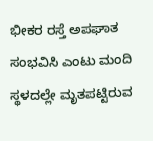ಭೀಕರ ರಸ್ತೆ ಅಪಘಾತ ಸಂಭವಿಸಿ ಎಂಟು ಮಂದಿ ಸ್ಥಳದಲ್ಲೇ ಮೃತಪಟ್ಟಿರುವ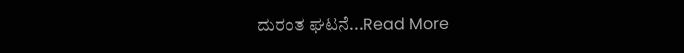ದುರಂತ ಘಟನೆ...Read More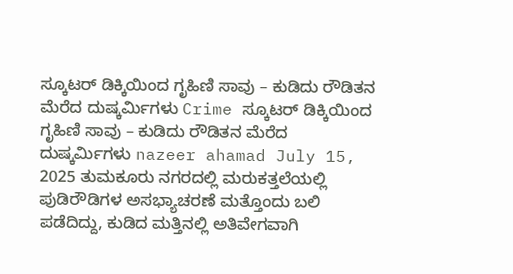ಸ್ಕೂಟರ್ ಡಿಕ್ಕಿಯಿಂದ ಗೃಹಿಣಿ ಸಾವು – ಕುಡಿದು ರೌಡಿತನ ಮೆರೆದ ದುಷ್ಕರ್ಮಿಗಳು Crime ಸ್ಕೂಟರ್ ಡಿಕ್ಕಿಯಿಂದ ಗೃಹಿಣಿ ಸಾವು – ಕುಡಿದು ರೌಡಿತನ ಮೆರೆದ ದುಷ್ಕರ್ಮಿಗಳು nazeer ahamad July 15, 2025 ತುಮಕೂರು ನಗರದಲ್ಲಿ ಮರುಕತ್ತಲೆಯಲ್ಲಿ ಪುಡಿರೌಡಿಗಳ ಅಸಭ್ಯಾಚರಣೆ ಮತ್ತೊಂದು ಬಲಿ ಪಡೆದಿದ್ದು, ಕುಡಿದ ಮತ್ತಿನಲ್ಲಿ ಅತಿವೇಗವಾಗಿ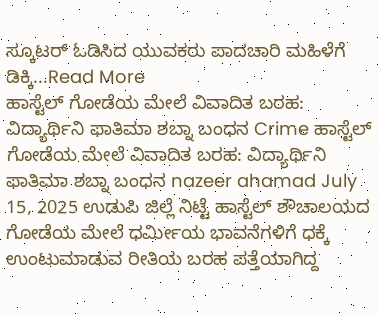ಸ್ಕೂಟರ್ ಓಡಿಸಿದ ಯುವಕರು ಪಾದಚಾರಿ ಮಹಿಳೆಗೆ ಡಿಕ್ಕಿ...Read More
ಹಾಸ್ಟೆಲ್ ಗೋಡೆಯ ಮೇಲೆ ವಿವಾದಿತ ಬರಹ: ವಿದ್ಯಾರ್ಥಿನಿ ಫಾತಿಮಾ ಶಬ್ನಾ ಬಂಧನ Crime ಹಾಸ್ಟೆಲ್ ಗೋಡೆಯ ಮೇಲೆ ವಿವಾದಿತ ಬರಹ: ವಿದ್ಯಾರ್ಥಿನಿ ಫಾತಿಮಾ ಶಬ್ನಾ ಬಂಧನ nazeer ahamad July 15, 2025 ಉಡುಪಿ ಜಿಲ್ಲೆ ನಿಟ್ಟೆ ಹಾಸ್ಟೆಲ್ ಶೌಚಾಲಯದ ಗೋಡೆಯ ಮೇಲೆ ಧರ್ಮೀಯ ಭಾವನೆಗಳಿಗೆ ಧಕ್ಕೆ ಉಂಟುಮಾಡುವ ರೀತಿಯ ಬರಹ ಪತ್ತೆಯಾಗಿದ್ದ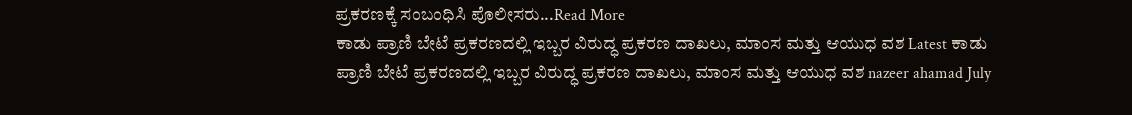ಪ್ರಕರಣಕ್ಕೆ ಸಂಬಂಧಿಸಿ ಪೊಲೀಸರು...Read More
ಕಾಡು ಪ್ರಾಣಿ ಬೇಟೆ ಪ್ರಕರಣದಲ್ಲಿ ಇಬ್ಬರ ವಿರುದ್ಧ ಪ್ರಕರಣ ದಾಖಲು, ಮಾಂಸ ಮತ್ತು ಆಯುಧ ವಶ Latest ಕಾಡು ಪ್ರಾಣಿ ಬೇಟೆ ಪ್ರಕರಣದಲ್ಲಿ ಇಬ್ಬರ ವಿರುದ್ಧ ಪ್ರಕರಣ ದಾಖಲು, ಮಾಂಸ ಮತ್ತು ಆಯುಧ ವಶ nazeer ahamad July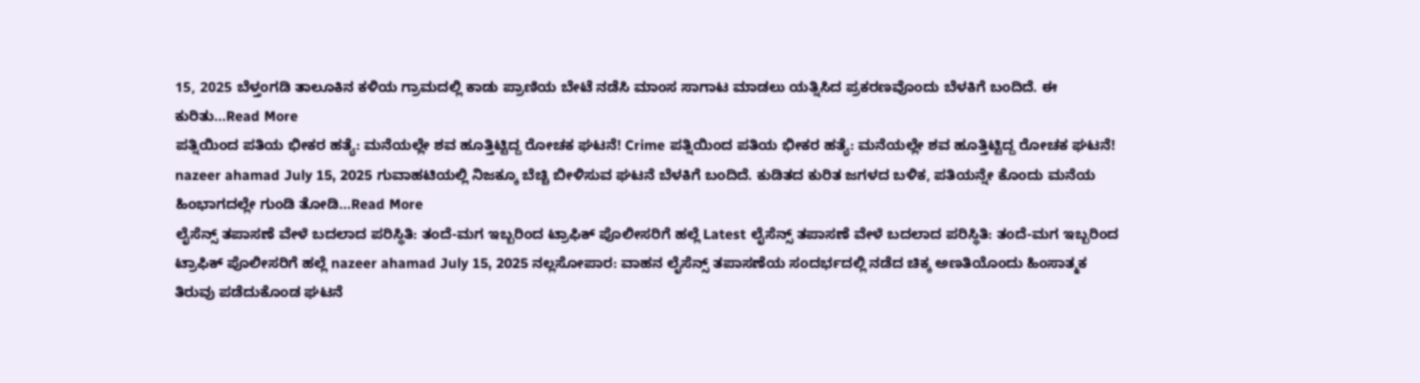15, 2025 ಬೆಳ್ತಂಗಡಿ ತಾಲೂಕಿನ ಕಳಿಯ ಗ್ರಾಮದಲ್ಲಿ ಕಾಡು ಪ್ರಾಣಿಯ ಬೇಟೆ ನಡೆಸಿ ಮಾಂಸ ಸಾಗಾಟ ಮಾಡಲು ಯತ್ನಿಸಿದ ಪ್ರಕರಣವೊಂದು ಬೆಳಕಿಗೆ ಬಂದಿದೆ. ಈ ಕುರಿತು...Read More
ಪತ್ನಿಯಿಂದ ಪತಿಯ ಭೀಕರ ಹತ್ಯೆ: ಮನೆಯಲ್ಲೇ ಶವ ಹೂತ್ತಿಟ್ಟಿದ್ದ ರೋಚಕ ಘಟನೆ! Crime ಪತ್ನಿಯಿಂದ ಪತಿಯ ಭೀಕರ ಹತ್ಯೆ: ಮನೆಯಲ್ಲೇ ಶವ ಹೂತ್ತಿಟ್ಟಿದ್ದ ರೋಚಕ ಘಟನೆ! nazeer ahamad July 15, 2025 ಗುವಾಹಟಿಯಲ್ಲಿ ನಿಜಕ್ಕೂ ಬೆಚ್ಚಿ ಬೀಳಿಸುವ ಘಟನೆ ಬೆಳಕಿಗೆ ಬಂದಿದೆ. ಕುಡಿತದ ಕುರಿತ ಜಗಳದ ಬಳಿಕ, ಪತಿಯನ್ನೇ ಕೊಂದು ಮನೆಯ ಹಿಂಭಾಗದಲ್ಲೇ ಗುಂಡಿ ತೋಡಿ...Read More
ಲೈಸೆನ್ಸ್ ತಪಾಸಣೆ ವೇಳೆ ಬದಲಾದ ಪರಿಸ್ಥಿತಿ: ತಂದೆ-ಮಗ ಇಬ್ಬರಿಂದ ಟ್ರಾಫಿಕ್ ಪೊಲೀಸರಿಗೆ ಹಲ್ಲೆ Latest ಲೈಸೆನ್ಸ್ ತಪಾಸಣೆ ವೇಳೆ ಬದಲಾದ ಪರಿಸ್ಥಿತಿ: ತಂದೆ-ಮಗ ಇಬ್ಬರಿಂದ ಟ್ರಾಫಿಕ್ ಪೊಲೀಸರಿಗೆ ಹಲ್ಲೆ nazeer ahamad July 15, 2025 ನಲ್ಲಸೋಪಾರ: ವಾಹನ ಲೈಸೆನ್ಸ್ ತಪಾಸಣೆಯ ಸಂದರ್ಭದಲ್ಲಿ ನಡೆದ ಚಿಕ್ಕ ಅಣತಿಯೊಂದು ಹಿಂಸಾತ್ಮಕ ತಿರುವು ಪಡೆದುಕೊಂಡ ಘಟನೆ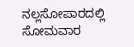ನಲ್ಲಸೋಪಾರದಲ್ಲಿ ಸೋಮವಾರ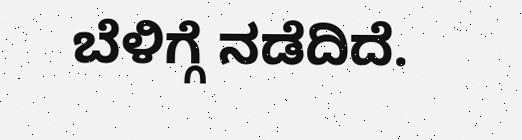ಬೆಳಿಗ್ಗೆ ನಡೆದಿದೆ.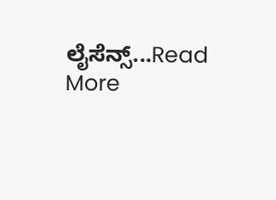ಲೈಸೆನ್ಸ್...Read More